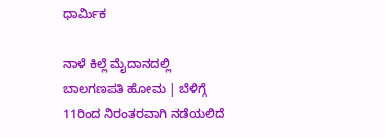ಧಾರ್ಮಿಕ

ನಾಳೆ ಕಿಲ್ಲೆ ಮೈದಾನದಲ್ಲಿ ಬಾಲಗಣಪತಿ ಹೋಮ | ಬೆಳಿಗ್ಗೆ 11ರಿಂದ ನಿರಂತರವಾಗಿ ನಡೆಯಲಿದೆ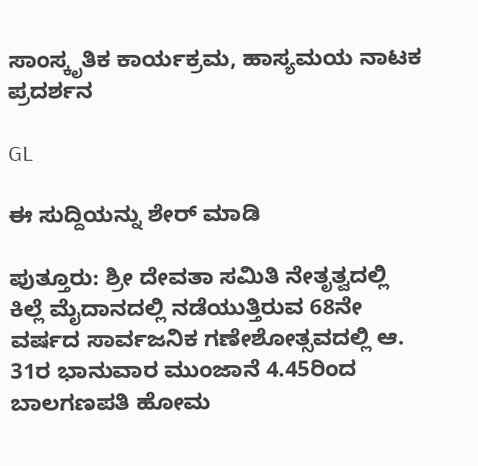ಸಾಂಸ್ಕೃತಿಕ ಕಾರ್ಯಕ್ರಮ, ಹಾಸ್ಯಮಯ ನಾಟಕ ಪ್ರದರ್ಶನ

GL

ಈ ಸುದ್ದಿಯನ್ನು ಶೇರ್ ಮಾಡಿ

ಪುತ್ತೂರು: ಶ್ರೀ ದೇವತಾ ಸಮಿತಿ ನೇತೃತ್ವದಲ್ಲಿ ಕಿಲ್ಲೆ ಮೈದಾನದಲ್ಲಿ ನಡೆಯುತ್ತಿರುವ 68ನೇ ವರ್ಷದ ಸಾರ್ವಜನಿಕ ಗಣೇಶೋತ್ಸವದಲ್ಲಿ ಆ. 31ರ ಭಾನುವಾರ ಮುಂಜಾನೆ 4.45ರಿಂದ ಬಾಲಗಣಪತಿ ಹೋಮ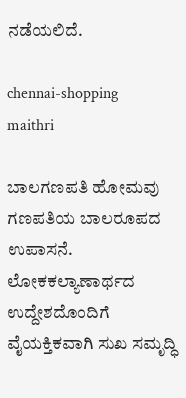ನಡೆಯಲಿದೆ.

chennai-shopping
maithri

ಬಾಲಗಣಪತಿ ಹೋಮವು ಗಣಪತಿಯ ಬಾಲರೂಪದ ಉಪಾಸನೆ. ಲೋಕಕಲ್ಯಾಣಾರ್ಥದ ಉದ್ದೇಶದೊಂದಿಗೆ ವೈಯಕ್ತಿಕವಾಗಿ ಸುಖ ಸಮೃದ್ಧಿ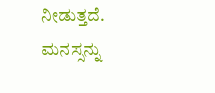ನೀಡುತ್ತದೆ. ಮನಸ್ಸನ್ನು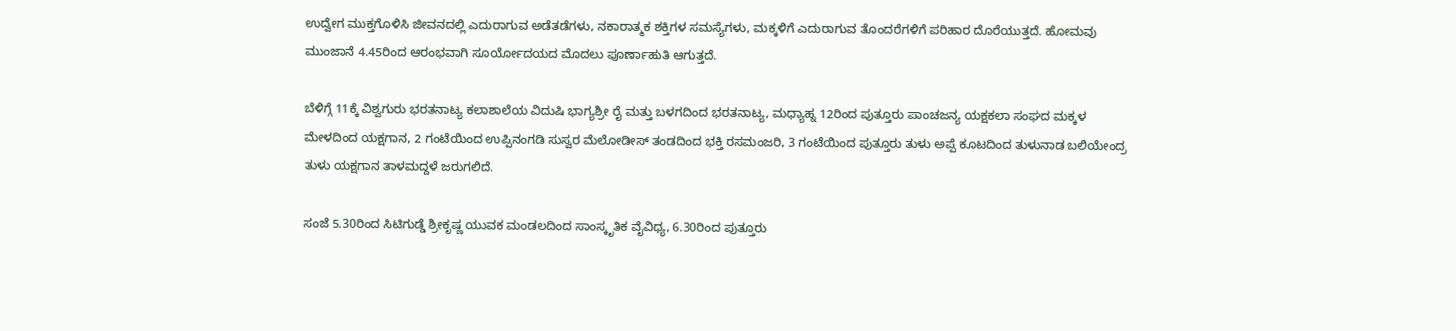ಉದ್ವೇಗ ಮುಕ್ತಗೊಳಿಸಿ ಜೀವನದಲ್ಲಿ ಎದುರಾಗುವ ಅಡೆತಡೆಗಳು, ನಕಾರಾತ್ಮಕ ಶಕ್ತಿಗಳ ಸಮಸ್ಯೆಗಳು, ಮಕ್ಕಳಿಗೆ ಎದುರಾಗುವ ತೊಂದರೆಗಳಿಗೆ ಪರಿಹಾರ ದೊರೆಯುತ್ತದೆ. ಹೋಮವು ಮುಂಜಾನೆ 4.45ರಿಂದ ಆರಂಭವಾಗಿ ಸೂರ್ಯೋದಯದ ಮೊದಲು ಪೂರ್ಣಾಹುತಿ ಆಗುತ್ತದೆ.

ಬೆಳಿಗ್ಗೆ 11ಕ್ಕೆ ವಿಶ್ವಗುರು ಭರತನಾಟ್ಯ ಕಲಾಶಾಲೆಯ ವಿದುಷಿ ಭಾಗ್ಯಶ್ರೀ ರೈ ಮತ್ತು ಬಳಗದಿಂದ ಭರತನಾಟ್ಯ, ಮಧ್ಯಾಹ್ನ 12ರಿಂದ ಪುತ್ತೂರು ಪಾಂಚಜನ್ಯ ಯಕ್ಷಕಲಾ ಸಂಘದ ಮಕ್ಕಳ ಮೇಳದಿಂದ ಯಕ್ಷಗಾನ, 2 ಗಂಟೆಯಿಂದ ಉಪ್ಪಿನಂಗಡಿ ಸುಸ್ವರ ಮೆಲೋಡೀಸ್ ತಂಡದಿಂದ ಭಕ್ತಿ ರಸಮಂಜರಿ, 3 ಗಂಟೆಯಿಂದ ಪುತ್ತೂರು ತುಳು ಅಪ್ಪೆ ಕೂಟದಿಂದ ತುಳುನಾಡ ಬಲಿಯೇಂದ್ರ ತುಳು ಯಕ್ಷಗಾನ ತಾಳಮದ್ದಳೆ ಜರುಗಲಿದೆ.

ಸಂಜೆ 5.30ರಿಂದ ಸಿಟಿಗುಡ್ಡೆ ಶ್ರೀಕೃಷ್ಣ ಯುವಕ ಮಂಡಲದಿಂದ ಸಾಂಸ್ಕೃತಿಕ ವೈವಿಧ್ಯ, 6.30ರಿಂದ ಪುತ್ತೂರು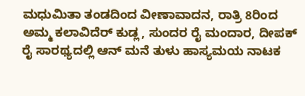ಮಧುಮಿತಾ ತಂಡದಿಂದ ವೀಣಾವಾದನ, ರಾತ್ರಿ 8ರಿಂದ ಅಮ್ಮ ಕಲಾವಿದೆರ್ ಕುಡ್ಲ, ಸುಂದರ ರೈ ಮಂದಾರ, ದೀಪಕ್ ರೈ ಸಾರಥ್ಯದಲ್ಲಿ ಆನ್ ಮನೆ ತುಳು ಹಾಸ್ಯಮಯ ನಾಟಕ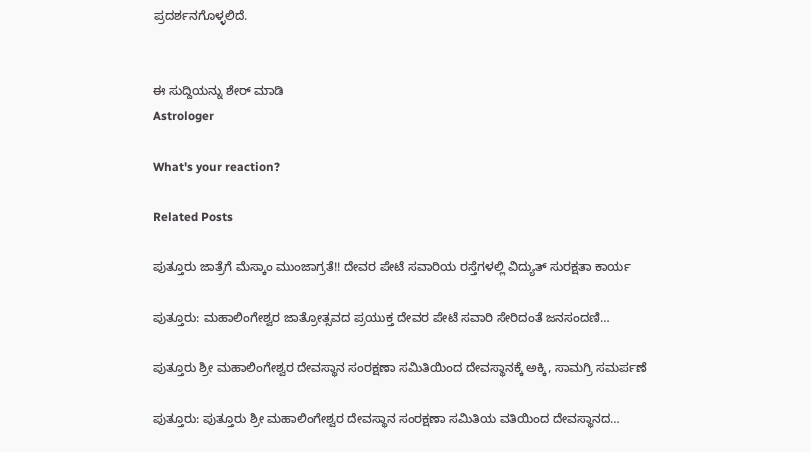ಪ್ರದರ್ಶನಗೊಳ್ಳಲಿದೆ.


ಈ ಸುದ್ದಿಯನ್ನು ಶೇರ್ ಮಾಡಿ
Astrologer

What's your reaction?

Related Posts

ಪುತ್ತೂರು ಜಾತ್ರೆಗೆ ಮೆಸ್ಕಾಂ ಮುಂಜಾಗ್ರತೆ!! ದೇವರ ಪೇಟೆ ಸವಾರಿಯ ರಸ್ತೆಗಳಲ್ಲಿ ವಿದ್ಯುತ್ ಸುರಕ್ಷತಾ ಕಾರ್ಯ

ಪುತ್ತೂರು: ಮಹಾಲಿಂಗೇಶ್ವರ ಜಾತ್ರೋತ್ಸವದ ಪ್ರಯುಕ್ತ ದೇವರ ಪೇಟೆ ಸವಾರಿ ಸೇರಿದಂತೆ ಜನಸಂದಣಿ…

ಪುತ್ತೂರು ಶ್ರೀ ಮಹಾಲಿಂಗೇಶ್ವರ ದೇವಸ್ಥಾನ ಸಂರಕ್ಷಣಾ ಸಮಿತಿಯಿಂದ ದೇವಸ್ಥಾನಕ್ಕೆ ಅಕ್ಕಿ, ಸಾಮಗ್ರಿ ಸಮರ್ಪಣೆ

ಪುತ್ತೂರು: ಪುತ್ತೂರು ಶ್ರೀ ಮಹಾಲಿಂಗೇಶ್ವರ ದೇವಸ್ಥಾನ ಸಂರಕ್ಷಣಾ ಸಮಿತಿಯ ವತಿಯಿಂದ ದೇವಸ್ಥಾನದ…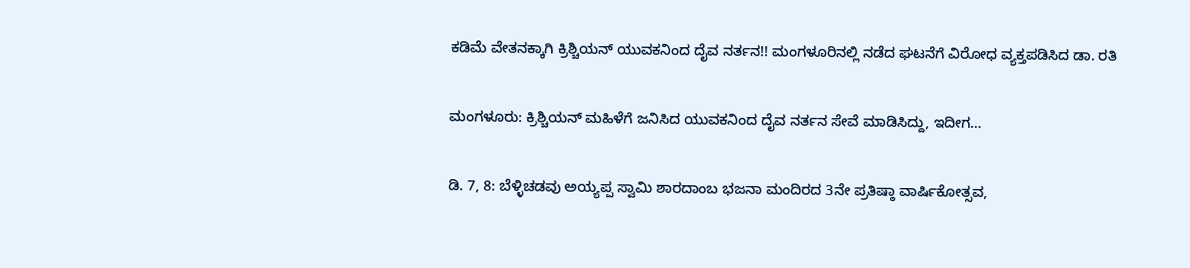ಕಡಿಮೆ ವೇತನಕ್ಕಾಗಿ ಕ್ರಿಶ್ಚಿಯನ್ ಯುವಕನಿಂದ ದೈವ ನರ್ತನ!! ಮಂಗಳೂರಿನಲ್ಲಿ ನಡೆದ ಘಟನೆಗೆ ವಿರೋಧ ವ್ಯಕ್ತಪಡಿಸಿದ ಡಾ. ರತಿ

ಮಂಗಳೂರು: ಕ್ರಿಶ್ಚಿಯನ್ ಮಹಿಳೆಗೆ ಜನಿಸಿದ ಯುವಕನಿಂದ ದೈವ ನರ್ತನ ಸೇವೆ ಮಾಡಿಸಿದ್ದು, ಇದೀಗ…

ಡಿ. 7, 8: ಬೆಳ್ಳಿಚಡವು ಅಯ್ಯಪ್ಪ ಸ್ವಾಮಿ ಶಾರದಾಂಬ ಭಜನಾ ಮಂದಿರದ 3ನೇ ಪ್ರತಿಷ್ಠಾ ವಾರ್ಷಿಕೋತ್ಸವ,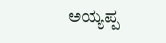ಅಯ್ಯಪ್ಪ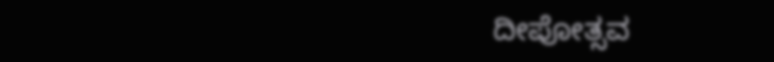ದೀಪೋತ್ಸವ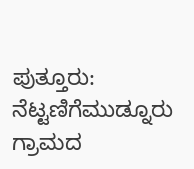ಪುತ್ತೂರು: ನೆಟ್ಟಣಿಗೆಮುಡ್ನೂರು ಗ್ರಾಮದ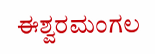ಈಶ್ವರಮಂಗಲ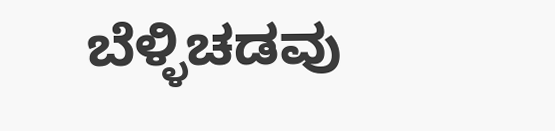ಬೆಳ್ಳಿಚಡವು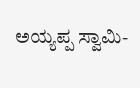ಅಯ್ಯಪ್ಪ ಸ್ವಾಮಿ-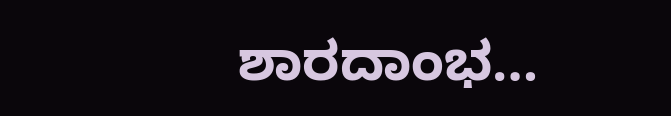ಶಾರದಾಂಭ…